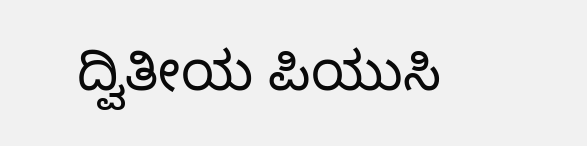ದ್ವಿತೀಯ ಪಿಯುಸಿ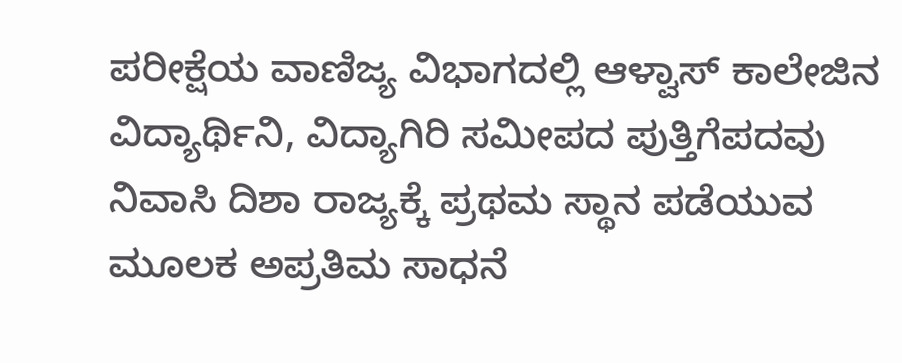ಪರೀಕ್ಷೆಯ ವಾಣಿಜ್ಯ ವಿಭಾಗದಲ್ಲಿ ಆಳ್ವಾಸ್ ಕಾಲೇಜಿನ ವಿದ್ಯಾರ್ಥಿನಿ, ವಿದ್ಯಾಗಿರಿ ಸಮೀಪದ ಪುತ್ತಿಗೆಪದವು ನಿವಾಸಿ ದಿಶಾ ರಾಜ್ಯಕ್ಕೆ ಪ್ರಥಮ ಸ್ಥಾನ ಪಡೆಯುವ ಮೂಲಕ ಅಪ್ರತಿಮ ಸಾಧನೆ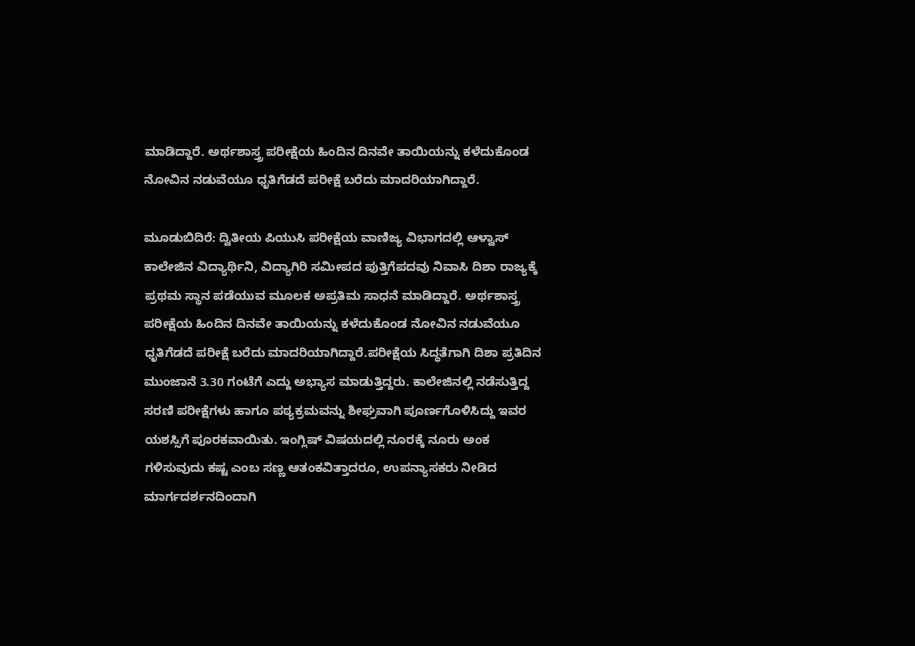ಮಾಡಿದ್ದಾರೆ. ಅರ್ಥಶಾಸ್ತ್ರ ಪರೀಕ್ಷೆಯ ಹಿಂದಿನ ದಿನವೇ ತಾಯಿಯನ್ನು ಕಳೆದುಕೊಂಡ ನೋವಿನ ನಡುವೆಯೂ ಧೃತಿಗೆಡದೆ ಪರೀಕ್ಷೆ ಬರೆದು ಮಾದರಿಯಾಗಿದ್ದಾರೆ.

ಮೂಡುಬಿದಿರೆ: ದ್ವಿತೀಯ ಪಿಯುಸಿ ಪರೀಕ್ಷೆಯ ವಾಣಿಜ್ಯ ವಿಭಾಗದಲ್ಲಿ ಆಳ್ವಾಸ್ ಕಾಲೇಜಿನ ವಿದ್ಯಾರ್ಥಿನಿ, ವಿದ್ಯಾಗಿರಿ ಸಮೀಪದ ಪುತ್ತಿಗೆಪದವು ನಿವಾಸಿ ದಿಶಾ ರಾಜ್ಯಕ್ಕೆ ಪ್ರಥಮ ಸ್ಥಾನ ಪಡೆಯುವ ಮೂಲಕ ಅಪ್ರತಿಮ ಸಾಧನೆ ಮಾಡಿದ್ದಾರೆ. ಅರ್ಥಶಾಸ್ತ್ರ ಪರೀಕ್ಷೆಯ ಹಿಂದಿನ ದಿನವೇ ತಾಯಿಯನ್ನು ಕಳೆದುಕೊಂಡ ನೋವಿನ ನಡುವೆಯೂ ಧೃತಿಗೆಡದೆ ಪರೀಕ್ಷೆ ಬರೆದು ಮಾದರಿಯಾಗಿದ್ದಾರೆ.ಪರೀಕ್ಷೆಯ ಸಿದ್ಧತೆಗಾಗಿ ದಿಶಾ ಪ್ರತಿದಿನ ಮುಂಜಾನೆ 3.30 ಗಂಟೆಗೆ ಎದ್ದು ಅಭ್ಯಾಸ ಮಾಡುತ್ತಿದ್ದರು. ಕಾಲೇಜಿನಲ್ಲಿ ನಡೆಸುತ್ತಿದ್ದ ಸರಣಿ ಪರೀಕ್ಷೆಗಳು ಹಾಗೂ ಪಠ್ಯಕ್ರಮವನ್ನು ಶೀಘ್ರವಾಗಿ ಪೂರ್ಣಗೊಳಿಸಿದ್ದು ಇವರ ಯಶಸ್ಸಿಗೆ ಪೂರಕವಾಯಿತು. ಇಂಗ್ಲಿಷ್ ವಿಷಯದಲ್ಲಿ ನೂರಕ್ಕೆ ನೂರು ಅಂಕ ಗಳಿಸುವುದು ಕಷ್ಟ ಎಂಬ ಸಣ್ಣ ಆತಂಕವಿತ್ತಾದರೂ, ಉಪನ್ಯಾಸಕರು ನೀಡಿದ ಮಾರ್ಗದರ್ಶನದಿಂದಾಗಿ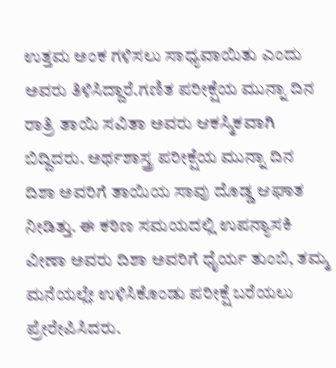ಉತ್ತಮ ಅಂಕ ಗಳಿಸಲು ಸಾಧ್ಯವಾಯಿತು ಎಂದು ಅವರು ತಿಳಿಸಿದ್ದಾರೆ.ಗಣಿತ ಪರೀಕ್ಷೆಯ ಮುನ್ನಾ ದಿನ ರಾತ್ರಿ ತಾಯಿ ಸವಿತಾ ಅವರು ಆಕಸ್ಮಿಕವಾಗಿ ಬಿದ್ದಿದರು. ಅರ್ಥಶಾಸ್ತ್ರ ಪರೀಕ್ಷೆಯ ಮುನ್ನಾ ದಿನ ದಿಶಾ ಅವರಿಗೆ ತಾಯಿಯ ಸಾವು ದೊಡ್ಡ ಆಘಾತ ನೀಡಿತ್ತು. ಈ ಕಠಿಣ ಸಮಯದಲ್ಲಿ ಉಪನ್ಯಾಸಕಿ ವೀಣಾ ಅವರು ದಿಶಾ ಅವರಿಗೆ ಧೈರ್ಯ ತುಂಬಿ, ತಮ್ಮ ಮನೆಯಲ್ಲೇ ಉಳಿಸಿಕೊಂಡು ಪರೀಕ್ಷೆ ಬರೆಯಲು ಪ್ರೇರೇಪಿಸಿದರು.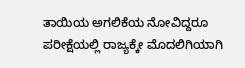ತಾಯಿಯ ಅಗಲಿಕೆಯ ನೋವಿದ್ದರೂ ಪರೀಕ್ಷೆಯಲ್ಲಿ ರಾಜ್ಯಕ್ಕೇ ಮೊದಲಿಗಿಯಾಗಿ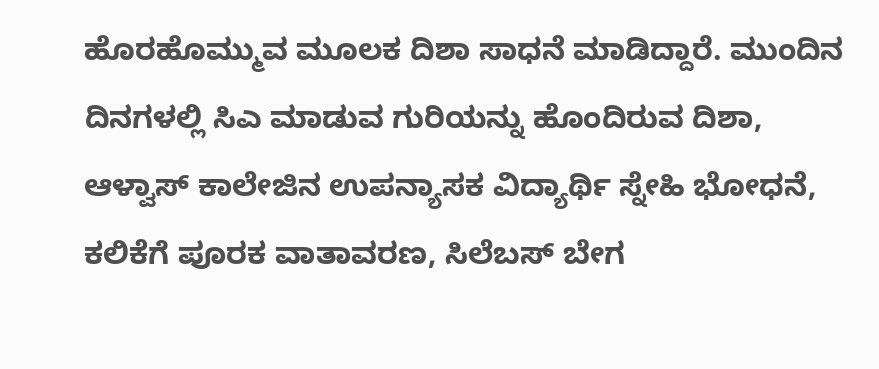ಹೊರಹೊಮ್ಮುವ ಮೂಲಕ ದಿಶಾ ಸಾಧನೆ ಮಾಡಿದ್ದಾರೆ. ಮುಂದಿನ ದಿನಗಳಲ್ಲಿ ಸಿಎ ಮಾಡುವ ಗುರಿಯನ್ನು ಹೊಂದಿರುವ ದಿಶಾ, ಆಳ್ವಾಸ್ ಕಾಲೇಜಿನ ಉಪನ್ಯಾಸಕ ವಿದ್ಯಾರ್ಥಿ ಸ್ನೇಹಿ ಭೋಧನೆ, ಕಲಿಕೆಗೆ ಪೂರಕ ವಾತಾವರಣ, ಸಿಲೆಬಸ್ ಬೇಗ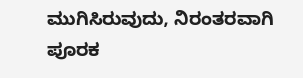ಮುಗಿಸಿರುವುದು, ನಿರಂತರವಾಗಿ ಪೂರಕ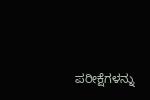ಪರೀಕ್ಷೆಗಳನ್ನು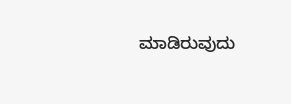ಮಾಡಿರುವುದು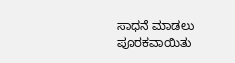ಸಾಧನೆ ಮಾಡಲು ಪೂರಕವಾಯಿತು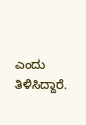ಎಂದು ತಿಳಿಸಿದ್ದಾರೆ.